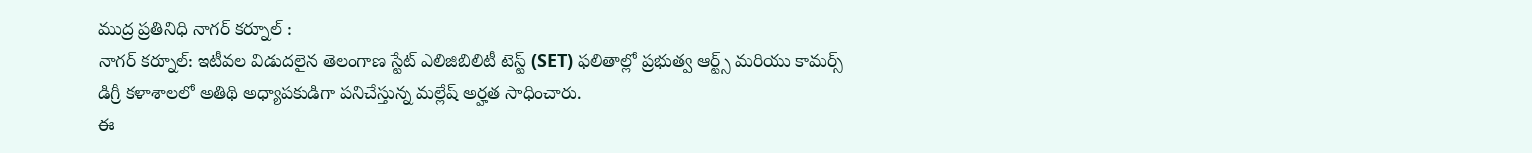ముద్ర ప్రతినిధి నాగర్ కర్నూల్ :
నాగర్ కర్నూల్: ఇటీవల విడుదలైన తెలంగాణ స్టేట్ ఎలిజిబిలిటీ టెస్ట్ (SET) ఫలితాల్లో ప్రభుత్వ ఆర్ట్స్ మరియు కామర్స్ డిగ్రీ కళాశాలలో అతిథి అధ్యాపకుడిగా పనిచేస్తున్న మల్లేష్ అర్హత సాధించారు.
ఈ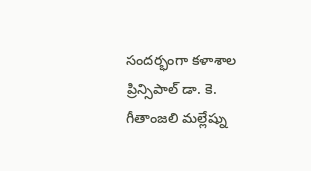సందర్భంగా కళాశాల ప్రిన్సిపాల్ డా. కె. గీతాంజలి మల్లేష్ను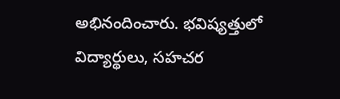అభినందించారు. భవిష్యత్తులో విద్యార్థులు, సహచర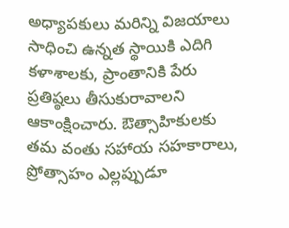అధ్యాపకులు మరిన్ని విజయాలు సాధించి ఉన్నత స్థాయికి ఎదిగి కళాశాలకు, ప్రాంతానికి పేరు ప్రతిష్ఠలు తీసుకురావాలని ఆకాంక్షించారు. ఔత్సాహికులకు తమ వంతు సహాయ సహకారాలు, ప్రోత్సాహం ఎల్లప్పుడూ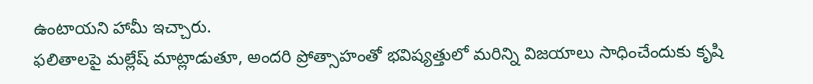ఉంటాయని హామీ ఇచ్చారు.
ఫలితాలపై మల్లేష్ మాట్లాడుతూ, అందరి ప్రోత్సాహంతో భవిష్యత్తులో మరిన్ని విజయాలు సాధించేందుకు కృషి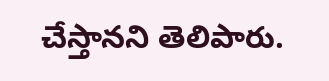చేస్తానని తెలిపారు.